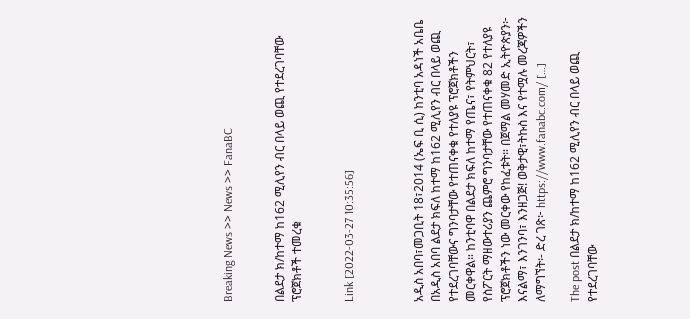Breaking News >> News >> FanaBC


በልደታ ክ/ከተማ ከ162 ሚሊየን ብር በላይ ወጪ የተደረገባቸው ፕሮጀክቶች ተመረቁ


Link [2022-03-27 10:35:56]



አዲስ አበባ፣መጋቢት 18፣2014 (ኤፍ ቢ ሲ) ከንቲባ አዳነች አቤቤ በአዲስ አበባ ልደታ ክፍለ ከተማ ከ162 ሚሊየን ብር በላይ ወጪ የተደረገባቸውና ግንባታቸው የተጠናቀቁ የተለያዩ ፕሮጀክቶችን መርቀዋል። ከንቲባዋ በልደታ ክፍለ ከተማ የጤና፣ የትምህርት፣ የስፖርት ማዘውተሪያን ጨምሮ ግንባታቸው የተጠናቀቁ 82 የተለያዩ ፕሮጀክቶችን ነው መርቀው የከፈቱት። በጀማል መሃመድ ኢትዮጵያን፦ እናልማ፣ እንገንባ፣ እንዘጋጅ! ወቅታዊ፣ትኩስ እና የተሟሉ መረጃዎችን ለማግኘት፡- ድረ ገጽ፦ https://www.fanabc.com/ […]

The post በልደታ ክ/ከተማ ከ162 ሚሊየን ብር በላይ ወጪ የተደረገባቸው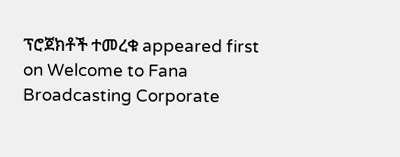ፕሮጀክቶች ተመረቁ appeared first on Welcome to Fana Broadcasting Corporate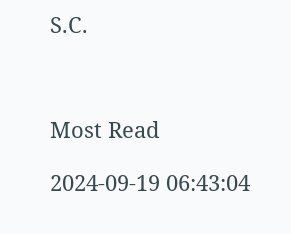S.C.



Most Read

2024-09-19 06:43:04